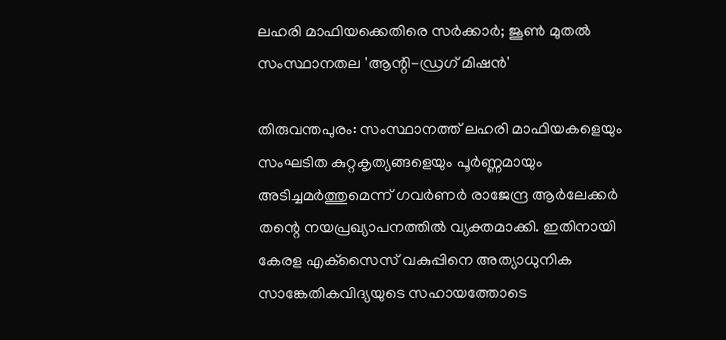ലഹരി മാഫിയക്കെതിരെ സർക്കാർ; ജൂൺ മുതൽ സംസ്ഥാനതല 'ആന്റി-ഡ്രഗ് മിഷൻ'

തിരുവന്തപുരം: സംസ്ഥാനത്ത് ലഹരി മാഫിയകളെയും സംഘടിത കുറ്റകൃത്യങ്ങളെയും പൂർണ്ണമായും അടിച്ചമർത്തുമെന്ന് ഗവർണർ രാജേന്ദ്ര ആർലേക്കർ തന്റെ നയപ്രഖ്യാപനത്തിൽ വ്യക്തമാക്കി. ഇതിനായി കേരള എക്‌സൈസ് വകുപ്പിനെ അത്യാധുനിക സാങ്കേതികവിദ്യയുടെ സഹായത്തോടെ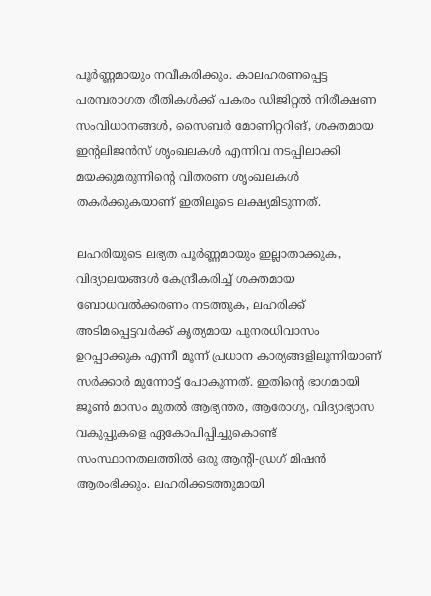പൂർണ്ണമായും നവീകരിക്കും. കാലഹരണപ്പെട്ട പരമ്പരാഗത രീതികൾക്ക് പകരം ഡിജിറ്റൽ നിരീക്ഷണ സംവിധാനങ്ങൾ, സൈബർ മോണിറ്ററിങ്, ശക്തമായ ഇന്റലിജൻസ് ശൃംഖലകൾ എന്നിവ നടപ്പിലാക്കി മയക്കുമരുന്നിന്റെ വിതരണ ശൃംഖലകൾ തകർക്കുകയാണ് ഇതിലൂടെ ലക്ഷ്യമിടുന്നത്.

ലഹരിയുടെ ലഭ്യത പൂർണ്ണമായും ഇല്ലാതാക്കുക, വിദ്യാലയങ്ങൾ കേന്ദ്രീകരിച്ച് ശക്തമായ ബോധവൽക്കരണം നടത്തുക, ലഹരിക്ക് അടിമപ്പെട്ടവർക്ക് കൃത്യമായ പുനരധിവാസം ഉറപ്പാക്കുക എന്നീ മൂന്ന് പ്രധാന കാര്യങ്ങളിലൂന്നിയാണ് സർക്കാർ മുന്നോട്ട് പോകുന്നത്. ഇതിന്റെ ഭാഗമായി ജൂൺ മാസം മുതൽ ആഭ്യന്തര, ആരോഗ്യ, വിദ്യാഭ്യാസ വകുപ്പുകളെ ഏകോപിപ്പിച്ചുകൊണ്ട് സംസ്ഥാനതലത്തിൽ ഒരു ആന്റി-ഡ്രഗ് മിഷൻ ആരംഭിക്കും. ലഹരിക്കടത്തുമായി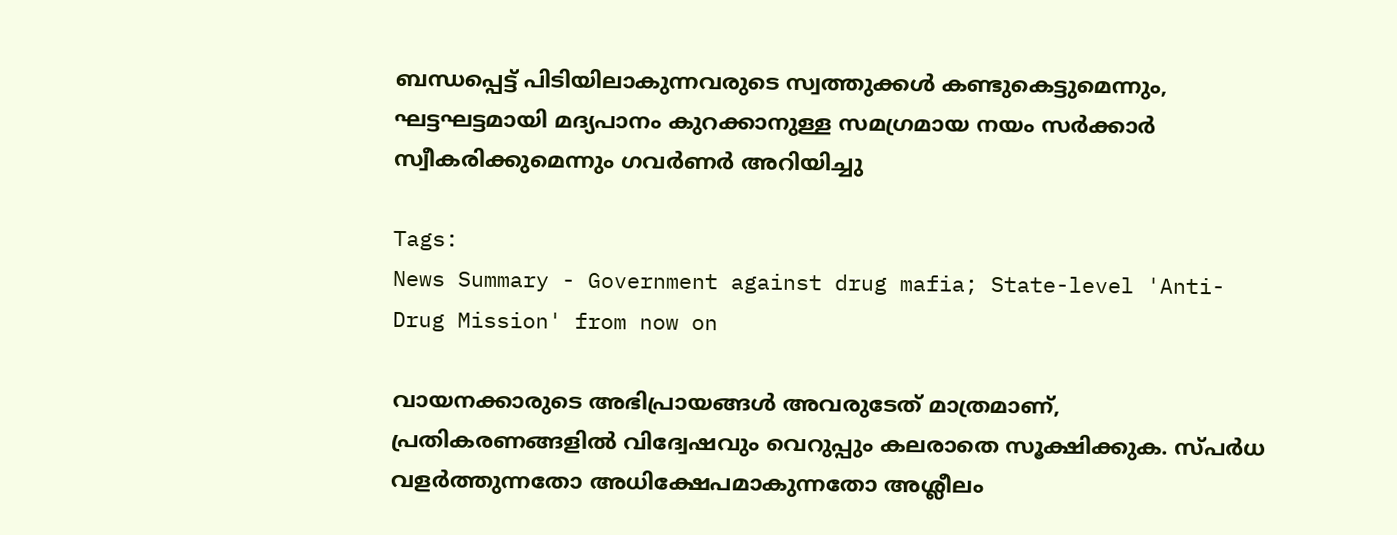ബന്ധപ്പെട്ട് പിടിയിലാകുന്നവരുടെ സ്വത്തുക്കൾ കണ്ടുകെട്ടുമെന്നും, ഘട്ടഘട്ടമായി മദ്യപാനം കുറക്കാനുള്ള സമഗ്രമായ നയം സർക്കാർ സ്വീകരിക്കുമെന്നും ഗവർണർ അറിയിച്ചു

Tags:
News Summary - Government against drug mafia; State-level 'Anti-Drug Mission' from now on

വായനക്കാരുടെ അഭിപ്രായങ്ങള്‍ അവരുടേത് മാത്രമാണ്, പ്രതികരണങ്ങളിൽ വിദ്വേഷവും വെറുപ്പും കലരാതെ സൂക്ഷിക്കുക. സ്പർധ വളർത്തുന്നതോ അധിക്ഷേപമാകുന്നതോ അശ്ലീലം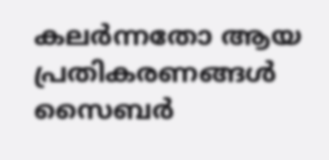കലർന്നതോ ആയ പ്രതികരണങ്ങൾ സൈബർ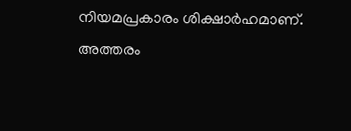നിയമപ്രകാരം ശിക്ഷാർഹമാണ്. അത്തരം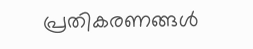പ്രതികരണങ്ങൾ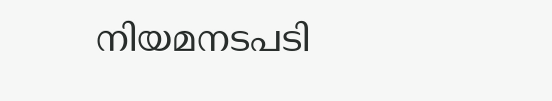നിയമനടപടി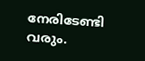നേരിടേണ്ടി വരും.